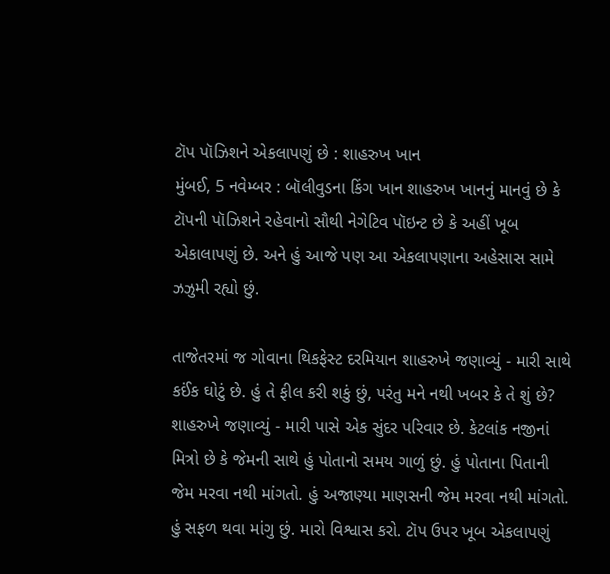ટૉપ પૉઝિશને એકલાપણું છે : શાહરુખ ખાન
મુંબઈ, 5 નવેમ્બર : બૉલીવુડના કિંગ ખાન શાહરુખ ખાનનું માનવું છે કે ટૉપની પૉઝિશને રહેવાનો સૌથી નેગેટિવ પૉઇન્ટ છે કે અહીં ખૂબ એકાલાપણું છે. અને હું આજે પણ આ એકલાપણાના અહેસાસ સામે ઝઝુમી રહ્યો છું.

તાજેતરમાં જ ગોવાના થિકફેસ્ટ દરમિયાન શાહરુખે જણાવ્યું - મારી સાથે કઈંક ઘોટું છે. હું તે ફીલ કરી શકું છું, પરંતુ મને નથી ખબર કે તે શું છે? શાહરુખે જણાવ્યું - મારી પાસે એક સુંદર પરિવાર છે. કેટલાંક નજીનાં મિત્રો છે કે જેમની સાથે હું પોતાનો સમય ગાળું છું. હું પોતાના પિતાની જેમ મરવા નથી માંગતો. હું અજાણ્યા માણસની જેમ મરવા નથી માંગતો. હું સફળ થવા માંગુ છું. મારો વિશ્વાસ કરો. ટૉપ ઉપર ખૂબ એકલાપણું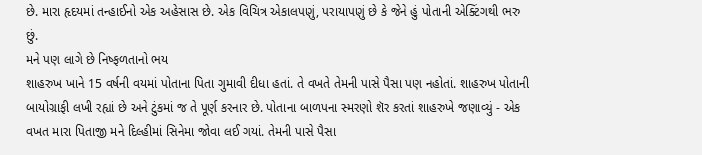છે. મારા હૃદયમાં તન્હાઈનો એક અહેસાસ છે. એક વિચિત્ર એકાલપણું, પરાયાપણું છે કે જેને હું પોતાની એક્ટિંગથી ભરુ છું.
મને પણ લાગે છે નિષ્ફળતાનો ભય
શાહરુખ ખાને 15 વર્ષની વયમાં પોતાના પિતા ગુમાવી દીધા હતાં. તે વખતે તેમની પાસે પૈસા પણ નહોતાં. શાહરુખ પોતાની બાયોગ્રાફી લખી રહ્યાં છે અને ટુંકમાં જ તે પૂર્ણ કરનાર છે. પોતાના બાળપના સ્મરણો શૅર કરતાં શાહરુખે જણાવ્યું - એક વખત મારા પિતાજી મને દિલ્હીમાં સિનેમા જોવા લઈ ગયાં. તેમની પાસે પૈસા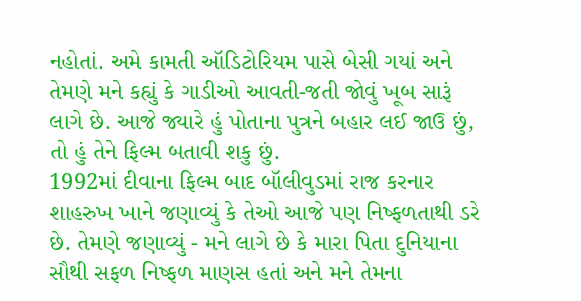નહોતાં. અમે કામતી ઑડિટોરિયમ પાસે બેસી ગયાં અને તેમણે મને કહ્યું કે ગાડીઓ આવતી-જતી જોવું ખૂબ સારૂં લાગે છે. આજે જ્યારે હું પોતાના પુત્રને બહાર લઈ જાઉ છું, તો હું તેને ફિલ્મ બતાવી શકુ છું.
1992માં દીવાના ફિલ્મ બાદ બૉલીવુડમાં રાજ કરનાર શાહરુખ ખાને જણાવ્યું કે તેઓ આજે પણ નિષ્ફળતાથી ડરે છે. તેમણે જણાવ્યું - મને લાગે છે કે મારા પિતા દુનિયાના સૌથી સફળ નિષ્ફળ માણસ હતાં અને મને તેમના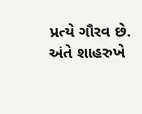પ્રત્યે ગૌરવ છે.
અંતે શાહરુખે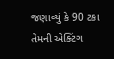જણાવ્યું કે 90 ટકા તેમની એક્ટિંગ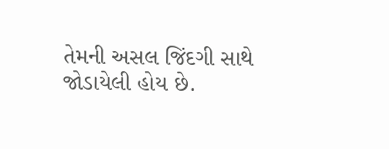તેમની અસલ જિંદગી સાથે જોડાયેલી હોય છે.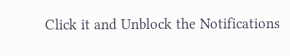Click it and Unblock the Notifications